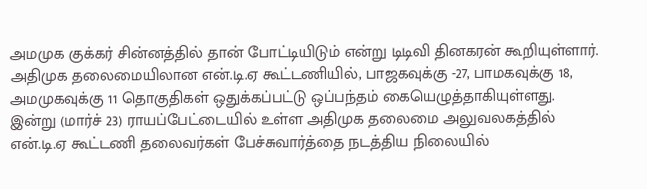அமமுக குக்கர் சின்னத்தில் தான் போட்டியிடும் என்று டிடிவி தினகரன் கூறியுள்ளார்.
அதிமுக தலைமையிலான என்.டி.ஏ கூட்டணியில், பாஜகவுக்கு -27, பாமகவுக்கு 18, அமமுகவுக்கு 11 தொகுதிகள் ஒதுக்கப்பட்டு ஒப்பந்தம் கையெழுத்தாகியுள்ளது.
இன்று (மார்ச் 23) ராயப்பேட்டையில் உள்ள அதிமுக தலைமை அலுவலகத்தில் என்.டி.ஏ கூட்டணி தலைவர்கள் பேச்சுவார்த்தை நடத்திய நிலையில்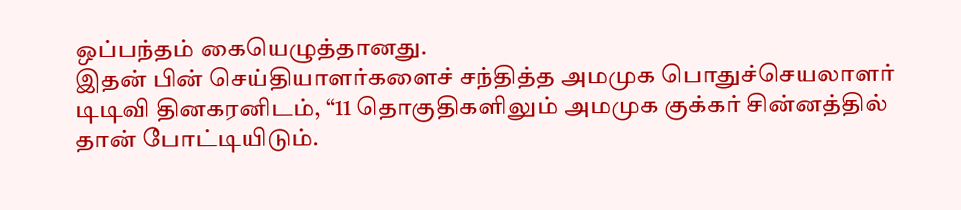ஒப்பந்தம் கையெழுத்தானது.
இதன் பின் செய்தியாளர்களைச் சந்தித்த அமமுக பொதுச்செயலாளர் டிடிவி தினகரனிடம், “11 தொகுதிகளிலும் அமமுக குக்கர் சின்னத்தில் தான் போட்டியிடும்.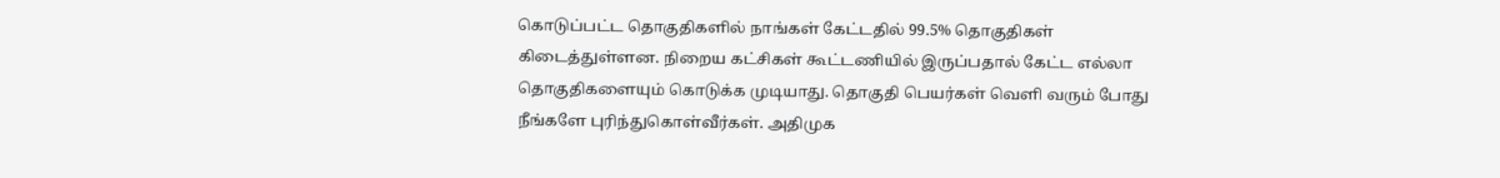கொடுப்பட்ட தொகுதிகளில் நாங்கள் கேட்டதில் 99.5% தொகுதிகள் கிடைத்துள்ளன. நிறைய கட்சிகள் கூட்டணியில் இருப்பதால் கேட்ட எல்லா தொகுதிகளையும் கொடுக்க முடியாது. தொகுதி பெயர்கள் வெளி வரும் போது நீங்களே புரிந்துகொள்வீர்கள். அதிமுக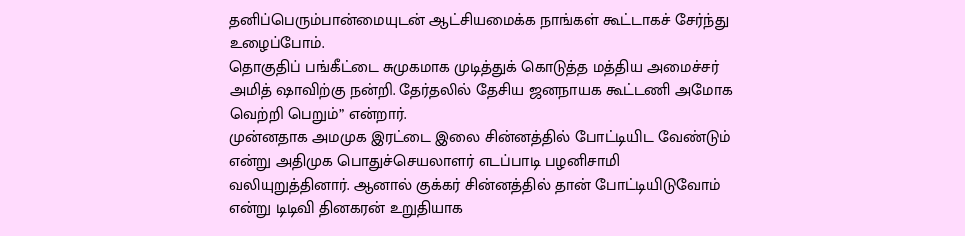தனிப்பெரும்பான்மையுடன் ஆட்சியமைக்க நாங்கள் கூட்டாகச் சேர்ந்து உழைப்போம்.
தொகுதிப் பங்கீட்டை சுமுகமாக முடித்துக் கொடுத்த மத்திய அமைச்சர் அமித் ஷாவிற்கு நன்றி. தேர்தலில் தேசிய ஜனநாயக கூட்டணி அமோக வெற்றி பெறும்” என்றார்.
முன்னதாக அமமுக இரட்டை இலை சின்னத்தில் போட்டியிட வேண்டும் என்று அதிமுக பொதுச்செயலாளர் எடப்பாடி பழனிசாமி வலியுறுத்தினார். ஆனால் குக்கர் சின்னத்தில் தான் போட்டியிடுவோம் என்று டிடிவி தினகரன் உறுதியாக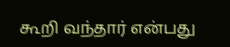கூறி வந்தார் என்பது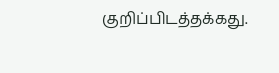குறிப்பிடத்தக்கது.